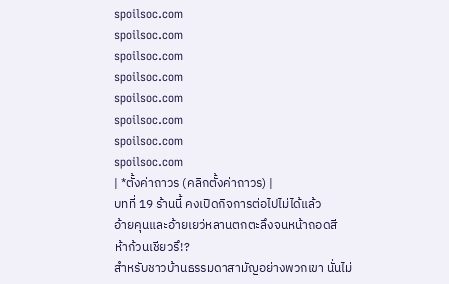spoilsoc.com
spoilsoc.com
spoilsoc.com
spoilsoc.com
spoilsoc.com
spoilsoc.com
spoilsoc.com
spoilsoc.com
| *ตั้งค่าถาวร (คลิกตั้งค่าถาวร) |
บทที่ 19 ร้านนี้ คงเปิดกิจการต่อไปไม่ได้แล้ว
อ้ายคุนและอ้ายเยว่หลานตกตะลึงจนหน้าถอดสี
ห้าก้วนเชียวรึ!?
สำหรับชาวบ้านธรรมดาสามัญอย่างพวกเขา นั่นไม่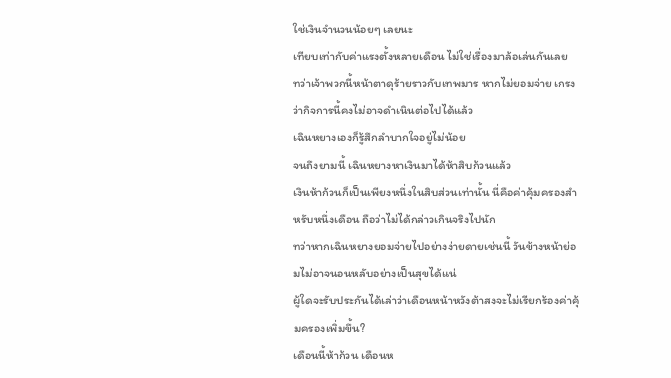ใช่เงินจำนวนน้อยๆ เลยนะ
เทียบเท่ากับค่าแรงตั้งหลายเดือน ไม่ใช่เรื่องมาล้อเล่นกันเลย
ทว่าเจ้าพวกนี้หน้าตาดุร้ายราวกับเทพมาร หากไม่ยอมจ่าย เกรงว่ากิจการนี้คงไม่อาจดำเนินต่อไปได้แล้ว
เฉินหยางเองก็รู้สึกลำบากใจอยู่ไม่น้อย
จนถึงยามนี้ เฉินหยางหาเงินมาได้ห้าสิบก้วนแล้ว
เงินห้าก้วนก็เป็นเพียงหนึ่งในสิบส่วนเท่านั้น นี่คือค่าคุ้มครองสำหรับหนึ่งเดือน ถือว่าไม่ได้กล่าวเกินจริงไปนัก
ทว่าหากเฉินหยางยอมจ่ายไปอย่างง่ายดายเช่นนี้ วันข้างหน้าย่อมไม่อาจนอนหลับอย่างเป็นสุขได้แน่
ผู้ใดจะรับประกันได้เล่าว่าเดือนหน้าหวังต้าสงจะไม่เรียกร้องค่าคุ้มครองเพิ่มขึ้น?
เดือนนี้ห้าก้วน เดือนห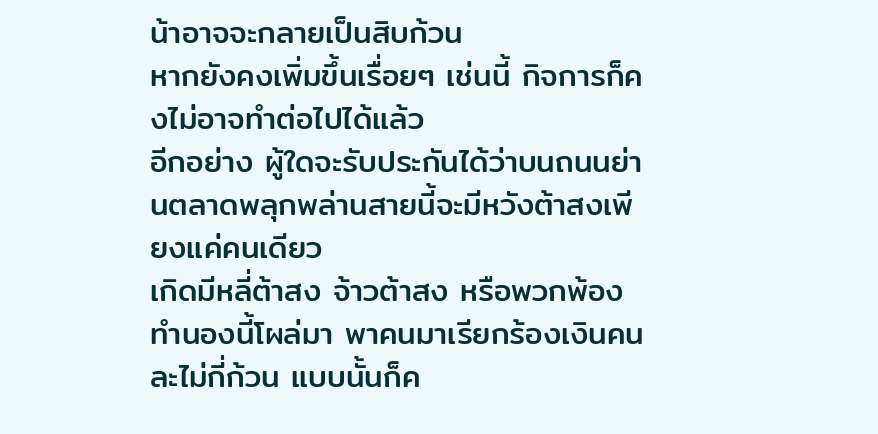น้าอาจจะกลายเป็นสิบก้วน
หากยังคงเพิ่มขึ้นเรื่อยๆ เช่นนี้ กิจการก็คงไม่อาจทำต่อไปได้แล้ว
อีกอย่าง ผู้ใดจะรับประกันได้ว่าบนถนนย่านตลาดพลุกพล่านสายนี้จะมีหวังต้าสงเพียงแค่คนเดียว
เกิดมีหลี่ต้าสง จ้าวต้าสง หรือพวกพ้องทำนองนี้โผล่มา พาคนมาเรียกร้องเงินคนละไม่กี่ก้วน แบบนั้นก็ค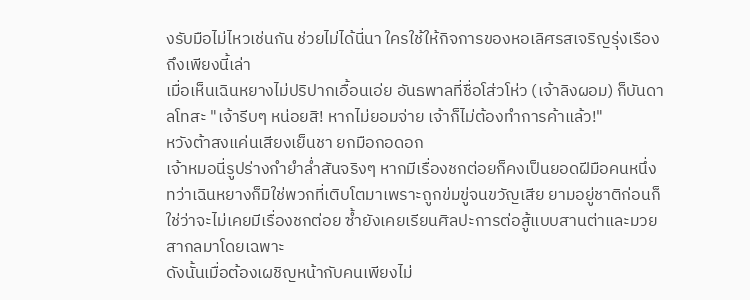งรับมือไม่ไหวเช่นกัน ช่วยไม่ได้นี่นา ใครใช้ให้กิจการของหอเลิศรสเจริญรุ่งเรืองถึงเพียงนี้เล่า
เมื่อเห็นเฉินหยางไม่ปริปากเอื้อนเอ่ย อันธพาลที่ชื่อโส่วโห่ว (เจ้าลิงผอม) ก็บันดาลโทสะ "เจ้ารีบๆ หน่อยสิ! หากไม่ยอมจ่าย เจ้าก็ไม่ต้องทำการค้าแล้ว!"
หวังต้าสงแค่นเสียงเย็นชา ยกมือกอดอก
เจ้าหมอนี่รูปร่างกำยำล่ำสันจริงๆ หากมีเรื่องชกต่อยก็คงเป็นยอดฝีมือคนหนึ่ง
ทว่าเฉินหยางก็มิใช่พวกที่เติบโตมาเพราะถูกข่มขู่จนขวัญเสีย ยามอยู่ชาติก่อนก็ใช่ว่าจะไม่เคยมีเรื่องชกต่อย ซ้ำยังเคยเรียนศิลปะการต่อสู้แบบสานต่าและมวยสากลมาโดยเฉพาะ
ดังนั้นเมื่อต้องเผชิญหน้ากับคนเพียงไม่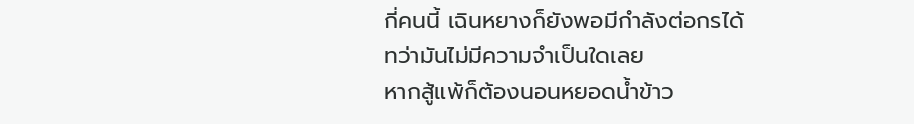กี่คนนี้ เฉินหยางก็ยังพอมีกำลังต่อกรได้
ทว่ามันไม่มีความจำเป็นใดเลย
หากสู้แพ้ก็ต้องนอนหยอดน้ำข้าว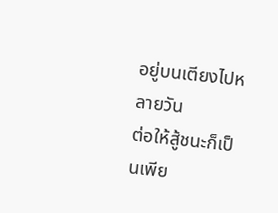อยู่บนเตียงไปหลายวัน
ต่อให้สู้ชนะก็เป็นเพีย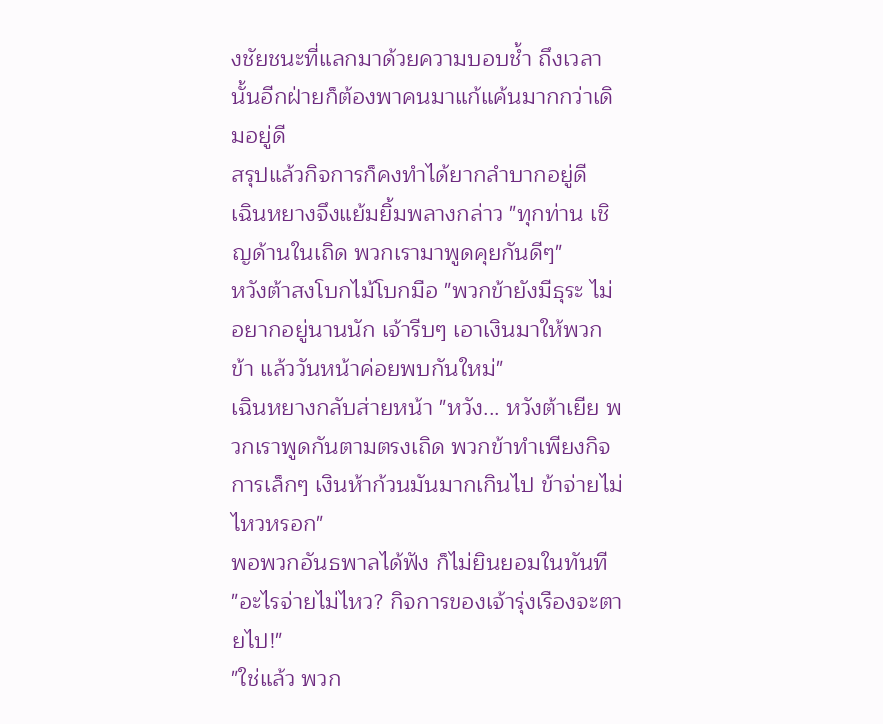งชัยชนะที่แลกมาด้วยความบอบช้ำ ถึงเวลานั้นอีกฝ่ายก็ต้องพาคนมาแก้แค้นมากกว่าเดิมอยู่ดี
สรุปแล้วกิจการก็คงทำได้ยากลำบากอยู่ดี
เฉินหยางจึงแย้มยิ้มพลางกล่าว "ทุกท่าน เชิญด้านในเถิด พวกเรามาพูดคุยกันดีๆ"
หวังต้าสงโบกไม้โบกมือ "พวกข้ายังมีธุระ ไม่อยากอยู่นานนัก เจ้ารีบๆ เอาเงินมาให้พวกข้า แล้ววันหน้าค่อยพบกันใหม่"
เฉินหยางกลับส่ายหน้า "หวัง... หวังต้าเยีย พวกเราพูดกันตามตรงเถิด พวกข้าทำเพียงกิจการเล็กๆ เงินห้าก้วนมันมากเกินไป ข้าจ่ายไม่ไหวหรอก"
พอพวกอันธพาลได้ฟัง ก็ไม่ยินยอมในทันที
"อะไรจ่ายไม่ไหว? กิจการของเจ้ารุ่งเรืองจะตายไป!"
"ใช่แล้ว พวก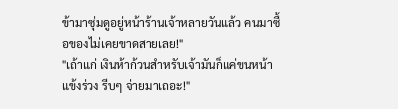ข้ามาซุ่มดูอยู่หน้าร้านเจ้าหลายวันแล้ว คนมาซื้อของไม่เคยขาดสายเลย!"
"เถ้าแก่ เงินห้าก้วนสำหรับเจ้ามันก็แค่ขนหน้าแข้งร่วง รีบๆ จ่ายมาเถอะ!"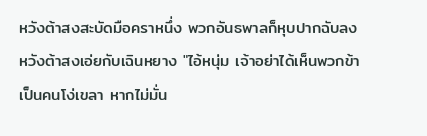หวังต้าสงสะบัดมือคราหนึ่ง พวกอันธพาลก็หุบปากฉับลง
หวังต้าสงเอ่ยกับเฉินหยาง "ไอ้หนุ่ม เจ้าอย่าได้เห็นพวกข้าเป็นคนโง่เขลา หากไม่มั่น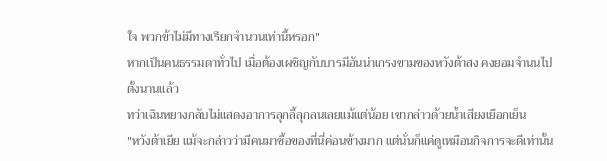ใจ พวกข้าไม่มีทางเรียกจำนวนเท่านี้หรอก"
หากเป็นคนธรรมดาทั่วไป เมื่อต้องเผชิญกับบารมีอันน่าเกรงขามของหวังต้าสง คงยอมจำนนไปตั้งนานแล้ว
ทว่าเฉินหยางกลับไม่แสดงอาการลุกลี้ลุกลนเลยแม้แต่น้อย เขากล่าวด้วยน้ำเสียงเยือกเย็น
"หวังต้าเยีย แม้จะกล่าวว่ามีคนมาซื้อของที่นี่ค่อนข้างมาก แต่นั่นก็แค่ดูเหมือนกิจการจะดีเท่านั้น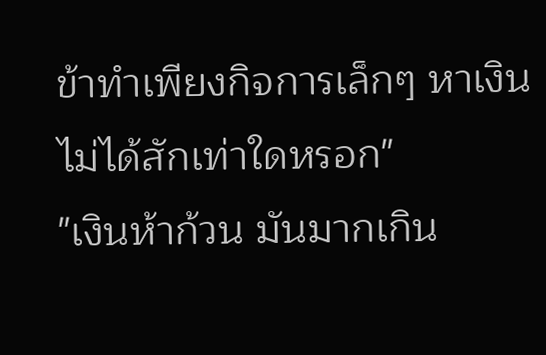ข้าทำเพียงกิจการเล็กๆ หาเงินไม่ได้สักเท่าใดหรอก"
"เงินห้าก้วน มันมากเกิน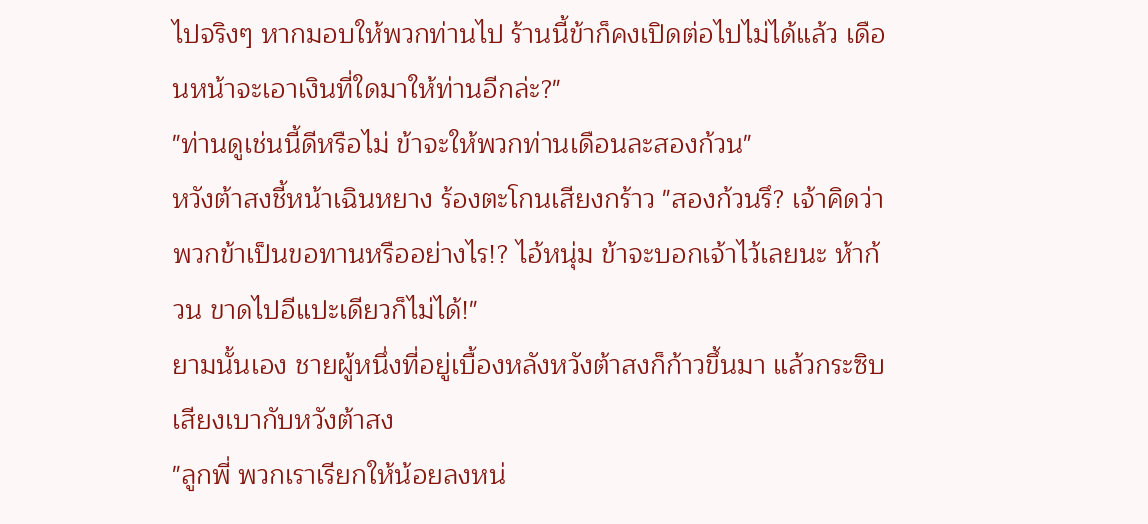ไปจริงๆ หากมอบให้พวกท่านไป ร้านนี้ข้าก็คงเปิดต่อไปไม่ได้แล้ว เดือนหน้าจะเอาเงินที่ใดมาให้ท่านอีกล่ะ?"
"ท่านดูเช่นนี้ดีหรือไม่ ข้าจะให้พวกท่านเดือนละสองก้วน"
หวังต้าสงชี้หน้าเฉินหยาง ร้องตะโกนเสียงกร้าว "สองก้วนรึ? เจ้าคิดว่าพวกข้าเป็นขอทานหรืออย่างไร!? ไอ้หนุ่ม ข้าจะบอกเจ้าไว้เลยนะ ห้าก้วน ขาดไปอีแปะเดียวก็ไม่ได้!"
ยามนั้นเอง ชายผู้หนึ่งที่อยู่เบื้องหลังหวังต้าสงก็ก้าวขึ้นมา แล้วกระซิบเสียงเบากับหวังต้าสง
"ลูกพี่ พวกเราเรียกให้น้อยลงหน่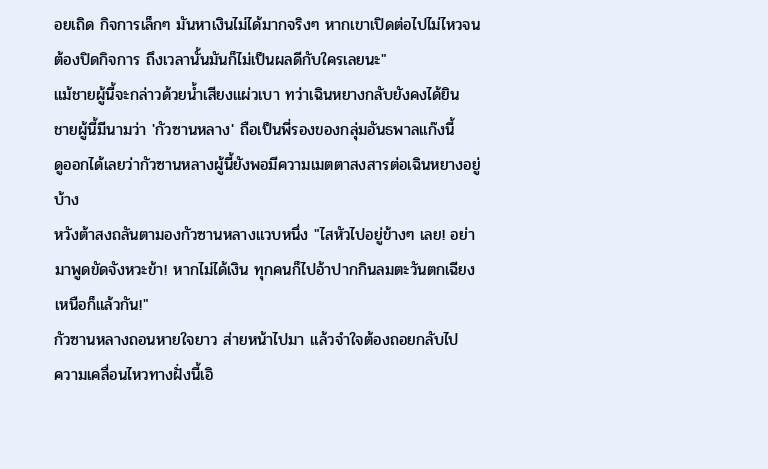อยเถิด กิจการเล็กๆ มันหาเงินไม่ได้มากจริงๆ หากเขาเปิดต่อไปไม่ไหวจนต้องปิดกิจการ ถึงเวลานั้นมันก็ไม่เป็นผลดีกับใครเลยนะ"
แม้ชายผู้นี้จะกล่าวด้วยน้ำเสียงแผ่วเบา ทว่าเฉินหยางกลับยังคงได้ยิน
ชายผู้นี้มีนามว่า 'กัวซานหลาง' ถือเป็นพี่รองของกลุ่มอันธพาลแก๊งนี้
ดูออกได้เลยว่ากัวซานหลางผู้นี้ยังพอมีความเมตตาสงสารต่อเฉินหยางอยู่บ้าง
หวังต้าสงถลันตามองกัวซานหลางแวบหนึ่ง "ไสหัวไปอยู่ข้างๆ เลย! อย่ามาพูดขัดจังหวะข้า! หากไม่ได้เงิน ทุกคนก็ไปอ้าปากกินลมตะวันตกเฉียงเหนือก็แล้วกัน!"
กัวซานหลางถอนหายใจยาว ส่ายหน้าไปมา แล้วจำใจต้องถอยกลับไป
ความเคลื่อนไหวทางฝั่งนี้เอิ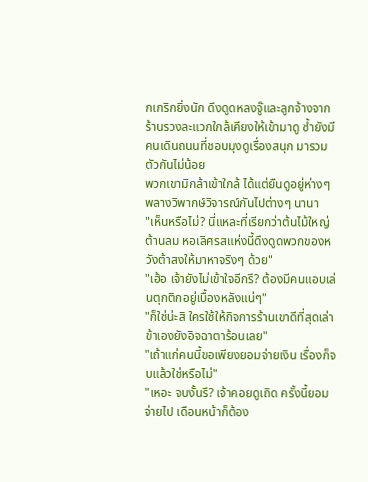กเกริกยิ่งนัก ดึงดูดหลงจู๊และลูกจ้างจากร้านรวงละแวกใกล้เคียงให้เข้ามาดู ซ้ำยังมีคนเดินถนนที่ชอบมุงดูเรื่องสนุก มารวมตัวกันไม่น้อย
พวกเขามิกล้าเข้าใกล้ ได้แต่ยืนดูอยู่ห่างๆ พลางวิพากษ์วิจารณ์กันไปต่างๆ นานา
"เห็นหรือไม่? นี่แหละที่เรียกว่าต้นไม้ใหญ่ต้านลม หอเลิศรสแห่งนี้ดึงดูดพวกของหวังต้าสงให้มาหาจริงๆ ด้วย"
"เฮ้อ เจ้ายังไม่เข้าใจอีกรึ? ต้องมีคนแอบเล่นตุกติกอยู่เบื้องหลังแน่ๆ"
"ก็ใช่น่ะสิ ใครใช้ให้กิจการร้านเขาดีที่สุดเล่า ข้าเองยังอิจฉาตาร้อนเลย"
"เถ้าแก่คนนี้ขอเพียงยอมจ่ายเงิน เรื่องก็จบแล้วใช่หรือไม่"
"เหอะ จบงั้นรึ? เจ้าคอยดูเถิด ครั้งนี้ยอมจ่ายไป เดือนหน้าก็ต้อง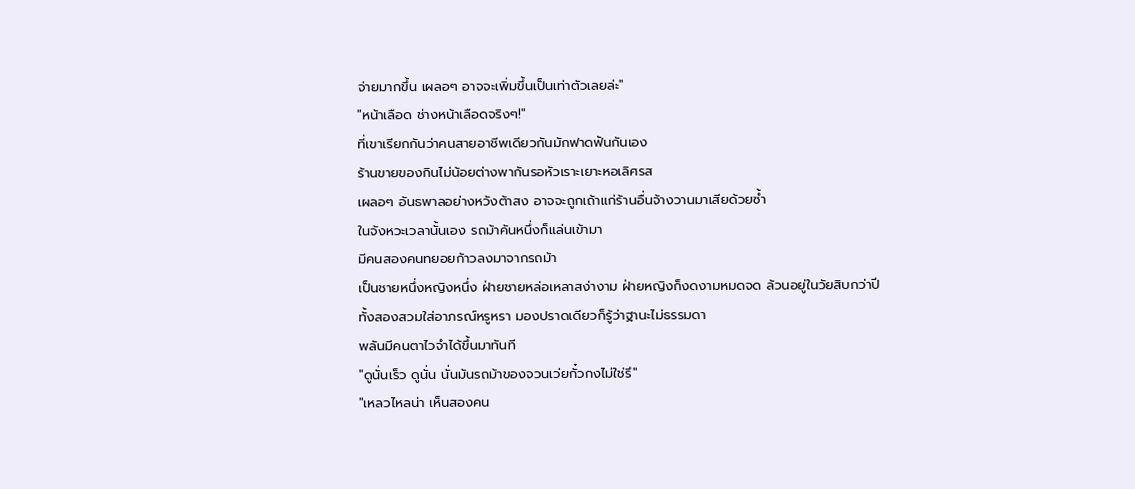จ่ายมากขึ้น เผลอๆ อาจจะเพิ่มขึ้นเป็นเท่าตัวเลยล่ะ"
"หน้าเลือด ช่างหน้าเลือดจริงๆ!"
ที่เขาเรียกกันว่าคนสายอาชีพเดียวกันมักฟาดฟันกันเอง
ร้านขายของกินไม่น้อยต่างพากันรอหัวเราะเยาะหอเลิศรส
เผลอๆ อันธพาลอย่างหวังต้าสง อาจจะถูกเถ้าแก่ร้านอื่นจ้างวานมาเสียด้วยซ้ำ
ในจังหวะเวลานั้นเอง รถม้าคันหนึ่งก็แล่นเข้ามา
มีคนสองคนทยอยก้าวลงมาจากรถม้า
เป็นชายหนึ่งหญิงหนึ่ง ฝ่ายชายหล่อเหลาสง่างาม ฝ่ายหญิงก็งดงามหมดจด ล้วนอยู่ในวัยสิบกว่าปี
ทั้งสองสวมใส่อาภรณ์หรูหรา มองปราดเดียวก็รู้ว่าฐานะไม่ธรรมดา
พลันมีคนตาไวจำได้ขึ้นมาทันที
"ดูนั่นเร็ว ดูนั่น นั่นมันรถม้าของจวนเว่ยกั๋วกงไม่ใช่รึ"
"เหลวไหลน่า เห็นสองคน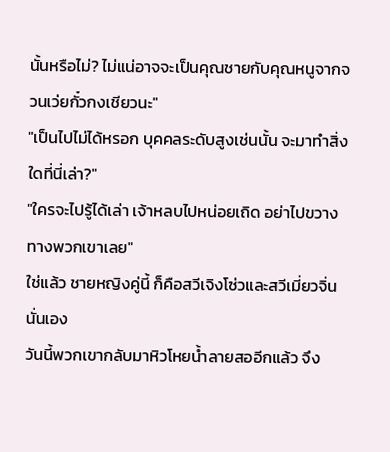นั้นหรือไม่? ไม่แน่อาจจะเป็นคุณชายกับคุณหนูจากจวนเว่ยกั๋วกงเชียวนะ"
"เป็นไปไม่ได้หรอก บุคคลระดับสูงเช่นนั้น จะมาทำสิ่งใดที่นี่เล่า?"
"ใครจะไปรู้ได้เล่า เจ้าหลบไปหน่อยเถิด อย่าไปขวางทางพวกเขาเลย"
ใช่แล้ว ชายหญิงคู่นี้ ก็คือสวีเจิงโซ่วและสวีเมี่ยวจิ่นนั่นเอง
วันนี้พวกเขากลับมาหิวโหยน้ำลายสออีกแล้ว จึง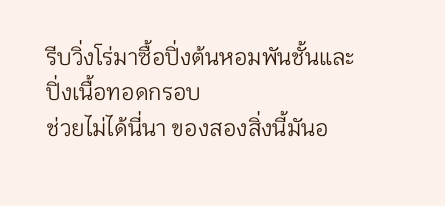รีบวิ่งโร่มาซื้อปิ่งต้นหอมพันชั้นและปิ่งเนื้อทอดกรอบ
ช่วยไม่ได้นี่นา ของสองสิ่งนี้มันอ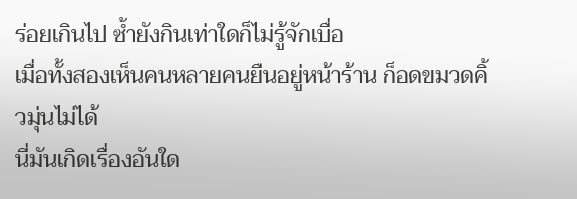ร่อยเกินไป ซ้ำยังกินเท่าใดก็ไม่รู้จักเบื่อ
เมื่อทั้งสองเห็นคนหลายคนยืนอยู่หน้าร้าน ก็อดขมวดคิ้วมุ่นไม่ได้
นี่มันเกิดเรื่องอันใด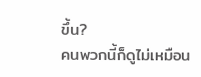ขึ้น?
คนพวกนี้ก็ดูไม่เหมือน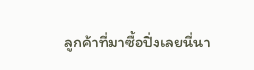ลูกค้าที่มาซื้อปิ่งเลยนี่นา